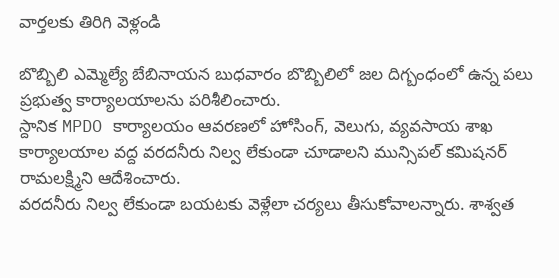వార్తలకు తిరిగి వెళ్లండి

బొబ్బిలి ఎమ్మెల్యే బేబినాయన బుధవారం బొబ్బిలిలో జల దిగ్బంధంలో ఉన్న పలు ప్రభుత్వ కార్యాలయాలను పరిశీలించారు.
స్దానిక MPDO కార్యాలయం ఆవరణలో హోసింగ్, వెలుగు, వ్యవసాయ శాఖ కార్యాలయాల వద్ద వరదనీరు నిల్వ లేకుండా చూడాలని మున్సిపల్ కమిషనర్ రామలక్ష్మిని ఆదేశించారు.
వరదనీరు నిల్వ లేకుండా బయటకు వెళ్లేలా చర్యలు తీసుకోవాలన్నారు. శాశ్వత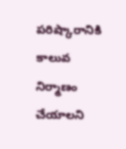పరిష్కారానికి కాలువ నిర్మాణం చేయాలని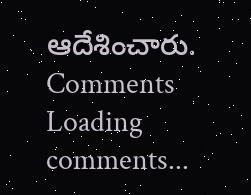ఆదేశించారు.
Comments
Loading comments...